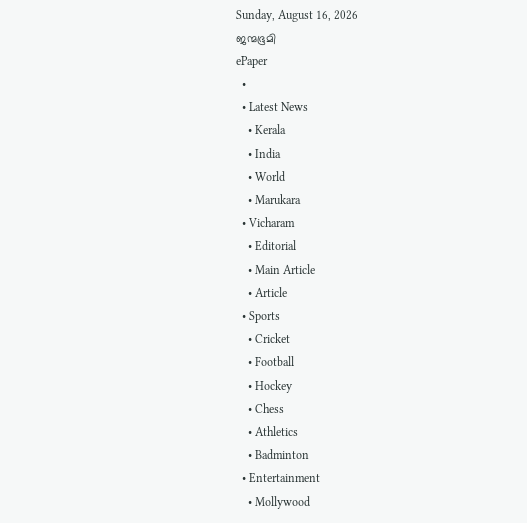Sunday, August 16, 2026
ജന്മഭൂമി
ePaper
  •
  • Latest News
    • Kerala
    • India
    • World
    • Marukara
  • Vicharam
    • Editorial
    • Main Article
    • Article
  • Sports
    • Cricket
    • Football
    • Hockey
    • Chess
    • Athletics
    • Badminton
  • Entertainment
    • Mollywood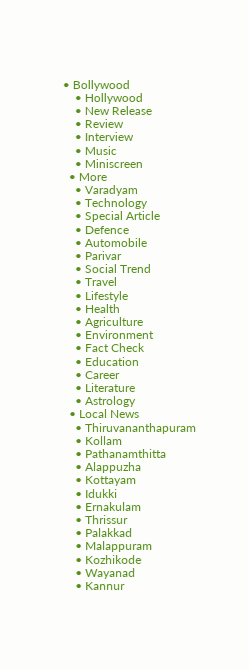• Bollywood
    • Hollywood
    • New Release
    • Review
    • Interview
    • Music
    • Miniscreen
  • More
    • Varadyam
    • Technology
    • Special Article
    • Defence
    • Automobile
    • Parivar
    • Social Trend
    • Travel
    • Lifestyle
    • Health
    • Agriculture
    • Environment
    • Fact Check
    • Education
    • Career
    • Literature
    • Astrology
  • Local News
    • Thiruvananthapuram
    • Kollam
    • Pathanamthitta
    • Alappuzha
    • Kottayam
    • Idukki
    • Ernakulam
    • Thrissur
    • Palakkad
    • Malappuram
    • Kozhikode
    • Wayanad
    • Kannur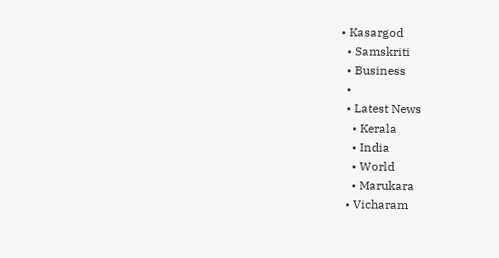• Kasargod
  • Samskriti
  • Business
  •
  • Latest News
    • Kerala
    • India
    • World
    • Marukara
  • Vicharam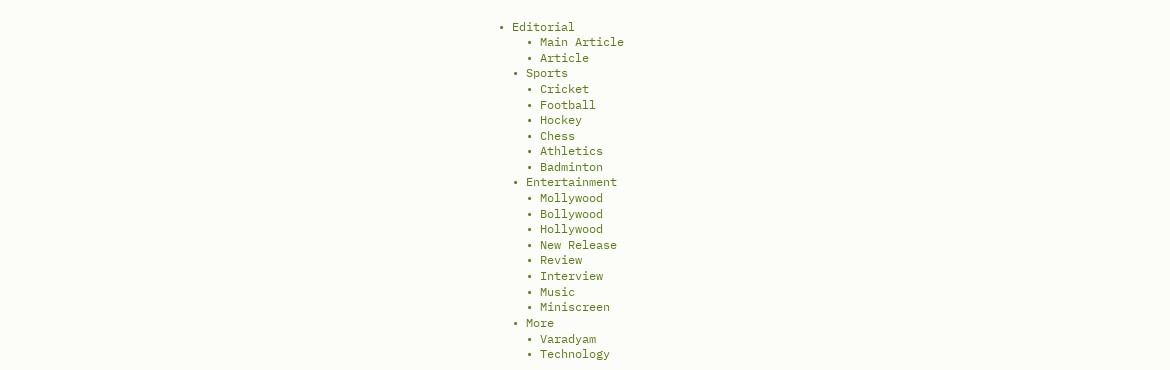• Editorial
    • Main Article
    • Article
  • Sports
    • Cricket
    • Football
    • Hockey
    • Chess
    • Athletics
    • Badminton
  • Entertainment
    • Mollywood
    • Bollywood
    • Hollywood
    • New Release
    • Review
    • Interview
    • Music
    • Miniscreen
  • More
    • Varadyam
    • Technology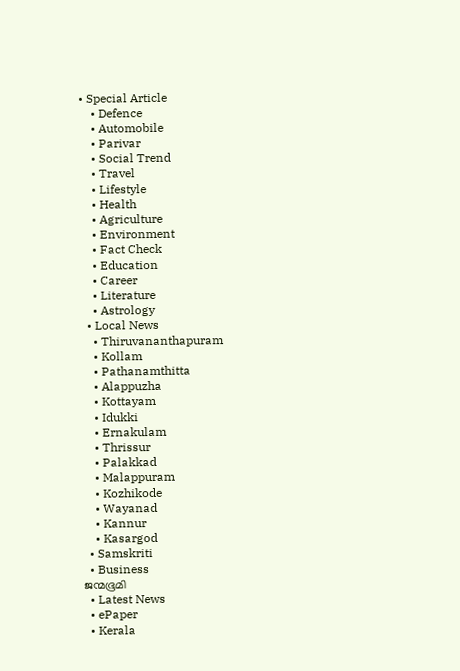• Special Article
    • Defence
    • Automobile
    • Parivar
    • Social Trend
    • Travel
    • Lifestyle
    • Health
    • Agriculture
    • Environment
    • Fact Check
    • Education
    • Career
    • Literature
    • Astrology
  • Local News
    • Thiruvananthapuram
    • Kollam
    • Pathanamthitta
    • Alappuzha
    • Kottayam
    • Idukki
    • Ernakulam
    • Thrissur
    • Palakkad
    • Malappuram
    • Kozhikode
    • Wayanad
    • Kannur
    • Kasargod
  • Samskriti
  • Business
ജന്മഭൂമി
  • Latest News
  • ePaper
  • Kerala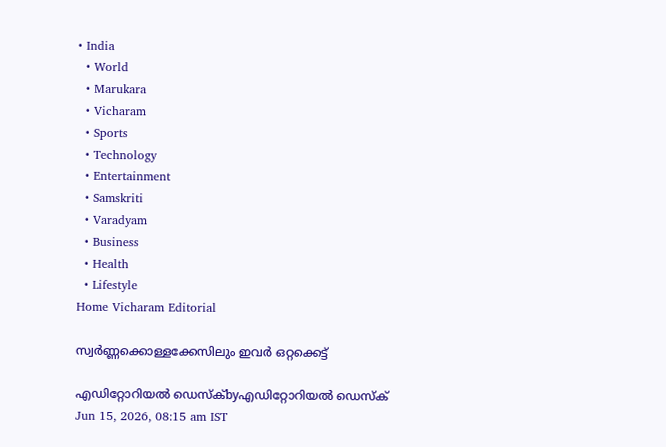• India
  • World
  • Marukara
  • Vicharam
  • Sports
  • Technology
  • Entertainment
  • Samskriti
  • Varadyam
  • Business
  • Health
  • Lifestyle
Home Vicharam Editorial

സ്വര്‍ണ്ണക്കൊള്ളക്കേസിലും ഇവര്‍ ഒറ്റക്കെട്ട്

എഡിറ്റോറിയൽ ഡെസ്ക്byഎഡിറ്റോറിയൽ ഡെസ്ക്
Jun 15, 2026, 08:15 am IST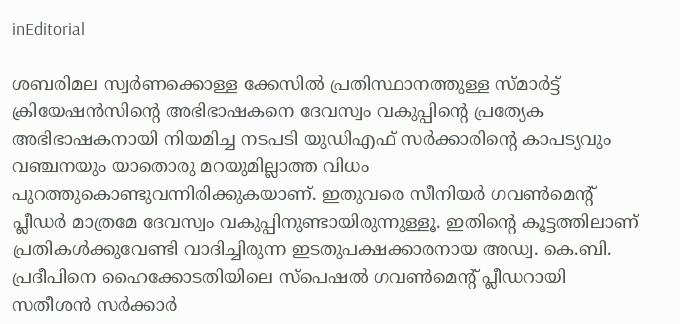inEditorial

ശബരിമല സ്വര്‍ണക്കൊള്ള ക്കേസില്‍ പ്രതിസ്ഥാനത്തുള്ള സ്മാര്‍ട്ട് ക്രിയേഷന്‍സിന്റെ അഭിഭാഷകനെ ദേവസ്വം വകുപ്പിന്റെ പ്രത്യേക അഭിഭാഷകനായി നിയമിച്ച നടപടി യുഡിഎഫ് സര്‍ക്കാരിന്റെ കാപട്യവും വഞ്ചനയും യാതൊരു മറയുമില്ലാത്ത വിധം പുറത്തുകൊണ്ടുവന്നിരിക്കുകയാണ്. ഇതുവരെ സീനിയര്‍ ഗവണ്‍മെന്റ് പ്ലീഡര്‍ മാത്രമേ ദേവസ്വം വകുപ്പിനുണ്ടായിരുന്നുള്ളൂ. ഇതിന്റെ കൂട്ടത്തിലാണ് പ്രതികള്‍ക്കുവേണ്ടി വാദിച്ചിരുന്ന ഇടതുപക്ഷക്കാരനായ അഡ്വ. കെ.ബി. പ്രദീപിനെ ഹൈക്കോടതിയിലെ സ്പെഷല്‍ ഗവണ്‍മെന്റ് പ്ലീഡറായി സതീശന്‍ സര്‍ക്കാര്‍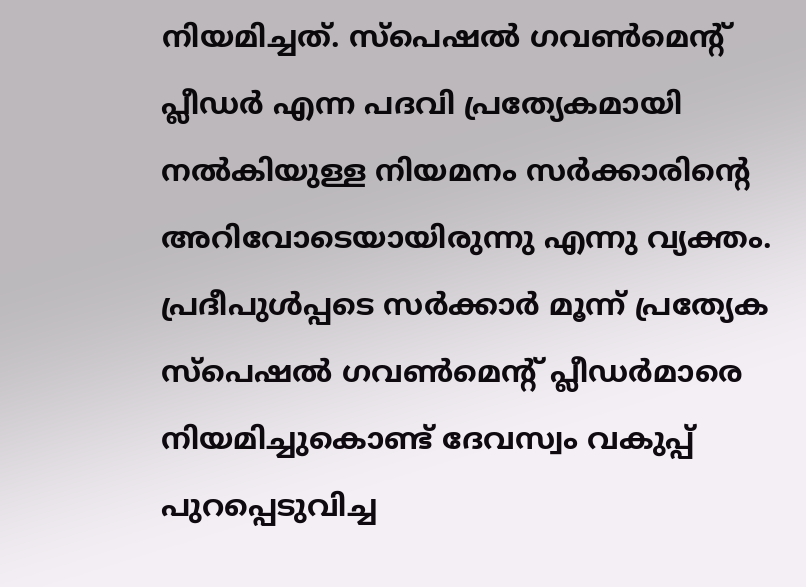നിയമിച്ചത്. സ്പെഷല്‍ ഗവണ്‍മെന്റ് പ്ലീഡര്‍ എന്ന പദവി പ്രത്യേകമായി നല്‍കിയുള്ള നിയമനം സര്‍ക്കാരിന്റെ അറിവോടെയായിരുന്നു എന്നു വ്യക്തം. പ്രദീപുള്‍പ്പടെ സര്‍ക്കാര്‍ മൂന്ന് പ്രത്യേക സ്പെഷല്‍ ഗവണ്‍മെന്റ് പ്ലീഡര്‍മാരെ നിയമിച്ചുകൊണ്ട് ദേവസ്വം വകുപ്പ് പുറപ്പെടുവിച്ച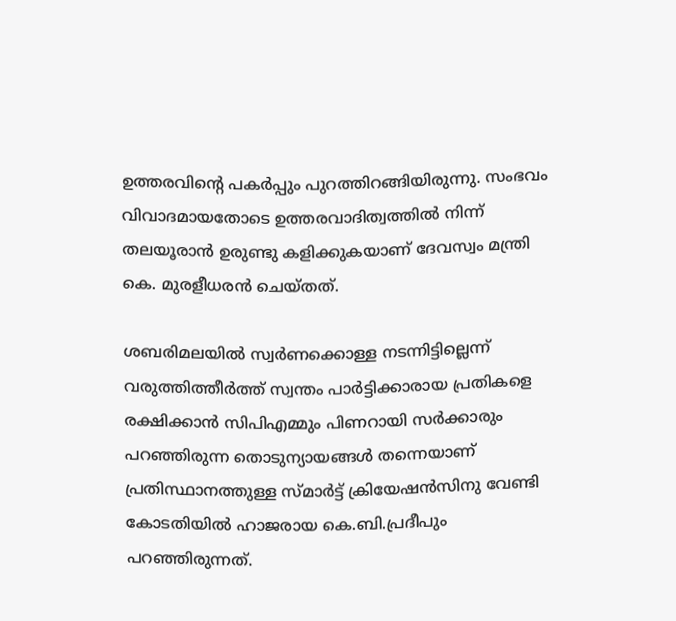ഉത്തരവിന്റെ പകര്‍പ്പും പുറത്തിറങ്ങിയിരുന്നു. സംഭവം വിവാദമായതോടെ ഉത്തരവാദിത്വത്തില്‍ നിന്ന് തലയൂരാന്‍ ഉരുണ്ടു കളിക്കുകയാണ് ദേവസ്വം മന്ത്രി കെ. മുരളീധരന്‍ ചെയ്തത്.

ശബരിമലയില്‍ സ്വര്‍ണക്കൊള്ള നടന്നിട്ടില്ലെന്ന് വരുത്തിത്തീര്‍ത്ത് സ്വന്തം പാര്‍ട്ടിക്കാരായ പ്രതികളെ രക്ഷിക്കാന്‍ സിപിഎമ്മും പിണറായി സര്‍ക്കാരും പറഞ്ഞിരുന്ന തൊടുന്യായങ്ങള്‍ തന്നെയാണ് പ്രതിസ്ഥാനത്തുള്ള സ്മാര്‍ട്ട് ക്രിയേഷന്‍സിനു വേണ്ടി കോടതിയില്‍ ഹാജരായ കെ.ബി.പ്രദീപും പറഞ്ഞിരുന്നത്.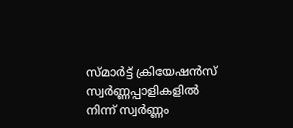സ്മാര്‍ട്ട് ക്രിയേഷന്‍സ് സ്വര്‍ണ്ണപ്പാളികളില്‍ നിന്ന് സ്വര്‍ണ്ണം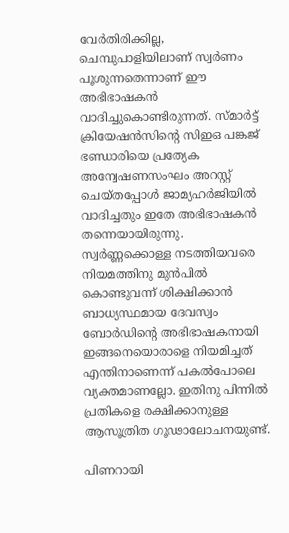വേര്‍തിരിക്കില്ല, ചെമ്പുപാളിയിലാണ് സ്വര്‍ണം പൂശുന്നതെന്നാണ് ഈ അഭിഭാഷകന്‍ വാദിച്ചുകൊണ്ടിരുന്നത്. സ്മാര്‍ട്ട് ക്രിയേഷന്‍സിന്റെ സിഇഒ പങ്കജ് ഭണ്ഡാരിയെ പ്രത്യേക അന്വേഷണസംഘം അറസ്റ്റ് ചെയ്തപ്പോള്‍ ജാമ്യഹര്‍ജിയില്‍ വാദിച്ചതും ഇതേ അഭിഭാഷകന്‍ തന്നെയായിരുന്നു. സ്വര്‍ണ്ണക്കൊള്ള നടത്തിയവരെ നിയമത്തിനു മുന്‍പില്‍ കൊണ്ടുവന്ന് ശിക്ഷിക്കാന്‍ ബാധ്യസ്ഥമായ ദേവസ്വം ബോര്‍ഡിന്റെ അഭിഭാഷകനായി ഇങ്ങനെയൊരാളെ നിയമിച്ചത് എന്തിനാണെന്ന് പകല്‍പോലെ വ്യക്തമാണല്ലോ. ഇതിനു പിന്നില്‍ പ്രതികളെ രക്ഷിക്കാനുള്ള ആസൂത്രിത ഗൂഢാലോചനയുണ്ട്.

പിണറായി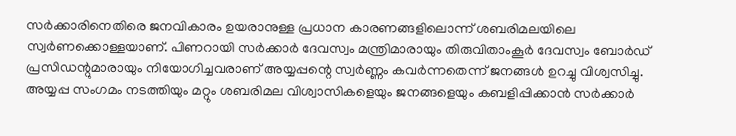സര്‍ക്കാരിനെതിരെ ജനവികാരം ഉയരാനുള്ള പ്രധാന കാരണങ്ങളിലൊന്ന് ശബരിമലയിലെ സ്വര്‍ണക്കൊള്ളയാണ്. പിണറായി സര്‍ക്കാര്‍ ദേവസ്വം മന്ത്രിമാരായും തിരുവിതാംകൂര്‍ ദേവസ്വം ബോര്‍ഡ് പ്രസിഡന്റുമാരായും നിയോഗിച്ചവരാണ് അയ്യപ്പന്റെ സ്വര്‍ണ്ണം കവര്‍ന്നതെന്ന് ജനങ്ങള്‍ ഉറച്ചു വിശ്വസിച്ചു. അയ്യപ്പ സംഗമം നടത്തിയും മറ്റും ശബരിമല വിശ്വാസികളെയും ജനങ്ങളെയും കബളിപ്പിക്കാന്‍ സര്‍ക്കാര്‍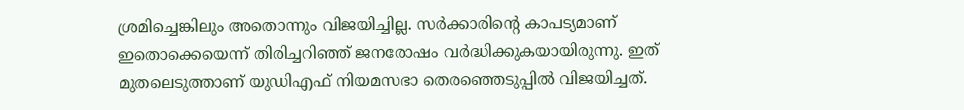ശ്രമിച്ചെങ്കിലും അതൊന്നും വിജയിച്ചില്ല. സര്‍ക്കാരിന്റെ കാപട്യമാണ് ഇതൊക്കെയെന്ന് തിരിച്ചറിഞ്ഞ് ജനരോഷം വര്‍ദ്ധിക്കുകയായിരുന്നു. ഇത് മുതലെടുത്താണ് യുഡിഎഫ് നിയമസഭാ തെരഞ്ഞെടുപ്പില്‍ വിജയിച്ചത്.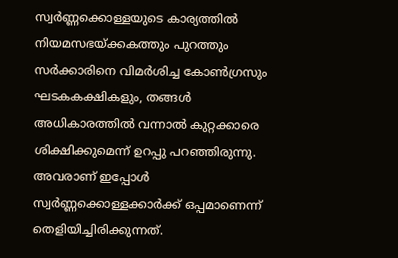സ്വര്‍ണ്ണക്കൊള്ളയുടെ കാര്യത്തില്‍ നിയമസഭയ്‌ക്കകത്തും പുറത്തും സര്‍ക്കാരിനെ വിമര്‍ശിച്ച കോണ്‍ഗ്രസും ഘടകകക്ഷികളും, തങ്ങള്‍ അധികാരത്തില്‍ വന്നാല്‍ കുറ്റക്കാരെ ശിക്ഷിക്കുമെന്ന് ഉറപ്പു പറഞ്ഞിരുന്നു. അവരാണ് ഇപ്പോള്‍ സ്വര്‍ണ്ണക്കൊള്ളക്കാര്‍ക്ക് ഒപ്പമാണെന്ന് തെളിയിച്ചിരിക്കുന്നത്.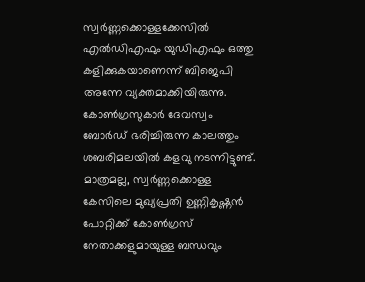സ്വര്‍ണ്ണക്കൊള്ളക്കേസില്‍ എല്‍ഡിഎഫും യുഡിഎഫും ഒത്തു കളിക്കുകയാണെന്ന് ബിജെപി അന്നേ വ്യക്തമാക്കിയിരുന്നു. കോണ്‍ഗ്രസുകാര്‍ ദേവസ്വം ബോര്‍ഡ് ഭരിച്ചിരുന്ന കാലത്തും ശബരിമലയില്‍ കളവു നടന്നിട്ടുണ്ട്. മാത്രമല്ല, സ്വര്‍ണ്ണക്കൊള്ള കേസിലെ മുഖ്യപ്രതി ഉണ്ണികൃഷ്ണന്‍ പോറ്റിക്ക് കോണ്‍ഗ്രസ് നേതാക്കളുമായുള്ള ബന്ധവും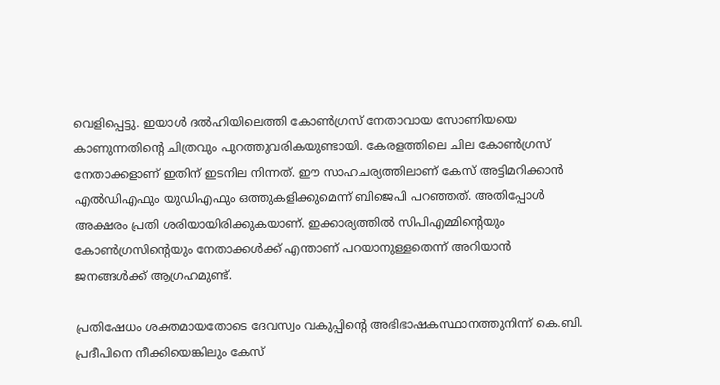വെളിപ്പെട്ടു. ഇയാള്‍ ദല്‍ഹിയിലെത്തി കോണ്‍ഗ്രസ് നേതാവായ സോണിയയെ കാണുന്നതിന്റെ ചിത്രവും പുറത്തുവരികയുണ്ടായി. കേരളത്തിലെ ചില കോണ്‍ഗ്രസ് നേതാക്കളാണ് ഇതിന് ഇടനില നിന്നത്. ഈ സാഹചര്യത്തിലാണ് കേസ് അട്ടിമറിക്കാന്‍ എല്‍ഡിഎഫും യുഡിഎഫും ഒത്തുകളിക്കുമെന്ന് ബിജെപി പറഞ്ഞത്. അതിപ്പോള്‍ അക്ഷരം പ്രതി ശരിയായിരിക്കുകയാണ്. ഇക്കാര്യത്തില്‍ സിപിഎമ്മിന്റെയും കോണ്‍ഗ്രസിന്റെയും നേതാക്കള്‍ക്ക് എന്താണ് പറയാനുള്ളതെന്ന് അറിയാന്‍ ജനങ്ങള്‍ക്ക് ആഗ്രഹമുണ്ട്.

പ്രതിഷേധം ശക്തമായതോടെ ദേവസ്വം വകുപ്പിന്റെ അഭിഭാഷകസ്ഥാനത്തുനിന്ന് കെ.ബി. പ്രദീപിനെ നീക്കിയെങ്കിലും കേസ്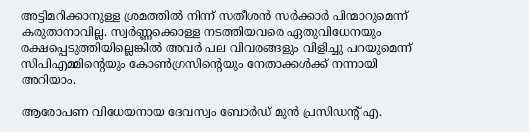അട്ടിമറിക്കാനുള്ള ശ്രമത്തില്‍ നിന്ന് സതീശന്‍ സര്‍ക്കാര്‍ പിന്മാറുമെന്ന് കരുതാനാവില്ല. സ്വര്‍ണ്ണക്കൊള്ള നടത്തിയവരെ ഏതുവിധേനയും രക്ഷപ്പെടുത്തിയില്ലെങ്കില്‍ അവര്‍ പല വിവരങ്ങളും വിളിച്ചു പറയുമെന്ന് സിപിഎമ്മിന്റെയും കോണ്‍ഗ്രസിന്റെയും നേതാക്കള്‍ക്ക് നന്നായി അറിയാം.

ആരോപണ വിധേയനായ ദേവസ്വം ബോര്‍ഡ് മുന്‍ പ്രസിഡന്റ് എ.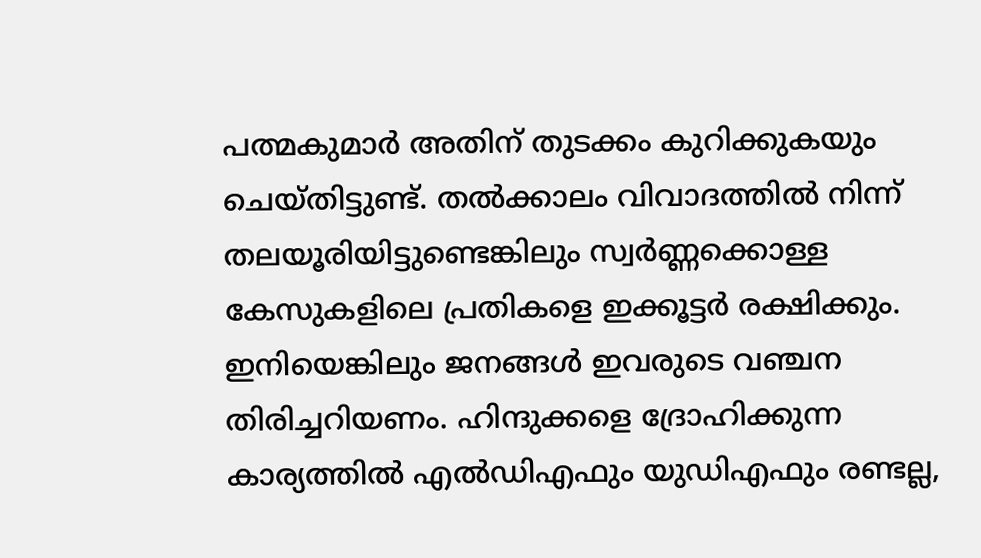പത്മകുമാര്‍ അതിന് തുടക്കം കുറിക്കുകയും ചെയ്തിട്ടുണ്ട്. തല്‍ക്കാലം വിവാദത്തില്‍ നിന്ന് തലയൂരിയിട്ടുണ്ടെങ്കിലും സ്വര്‍ണ്ണക്കൊള്ള കേസുകളിലെ പ്രതികളെ ഇക്കൂട്ടര്‍ രക്ഷിക്കും. ഇനിയെങ്കിലും ജനങ്ങള്‍ ഇവരുടെ വഞ്ചന തിരിച്ചറിയണം. ഹിന്ദുക്കളെ ദ്രോഹിക്കുന്ന കാര്യത്തില്‍ എല്‍ഡിഎഫും യുഡിഎഫും രണ്ടല്ല,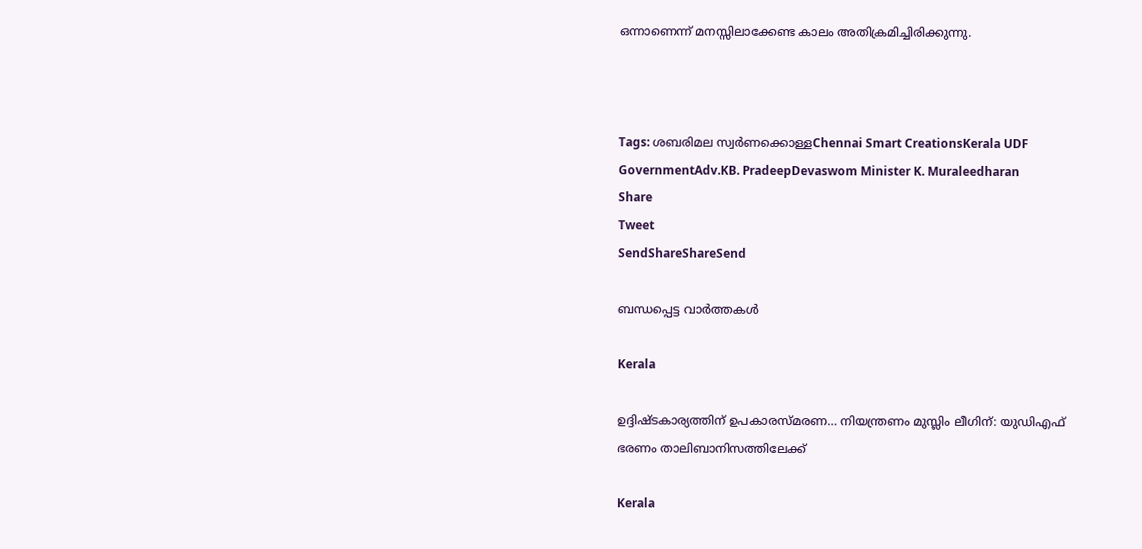ഒന്നാണെന്ന് മനസ്സിലാക്കേണ്ട കാലം അതിക്രമിച്ചിരിക്കുന്നു.



Tags: ശബരിമല സ്വര്‍ണക്കൊള്ളChennai Smart CreationsKerala UDF GovernmentAdv.KB. PradeepDevaswom Minister K. Muraleedharan
Share
Tweet
SendShareShareSend

ബന്ധപ്പെട്ട വാര്‍ത്തകള്‍

Kerala

ഉദ്ദിഷ്ടകാര്യത്തിന് ഉപകാരസ്മരണ… നിയന്ത്രണം മുസ്ലിം ലീഗിന്: യുഡിഎഫ് ഭരണം താലിബാനിസത്തിലേക്ക്

Kerala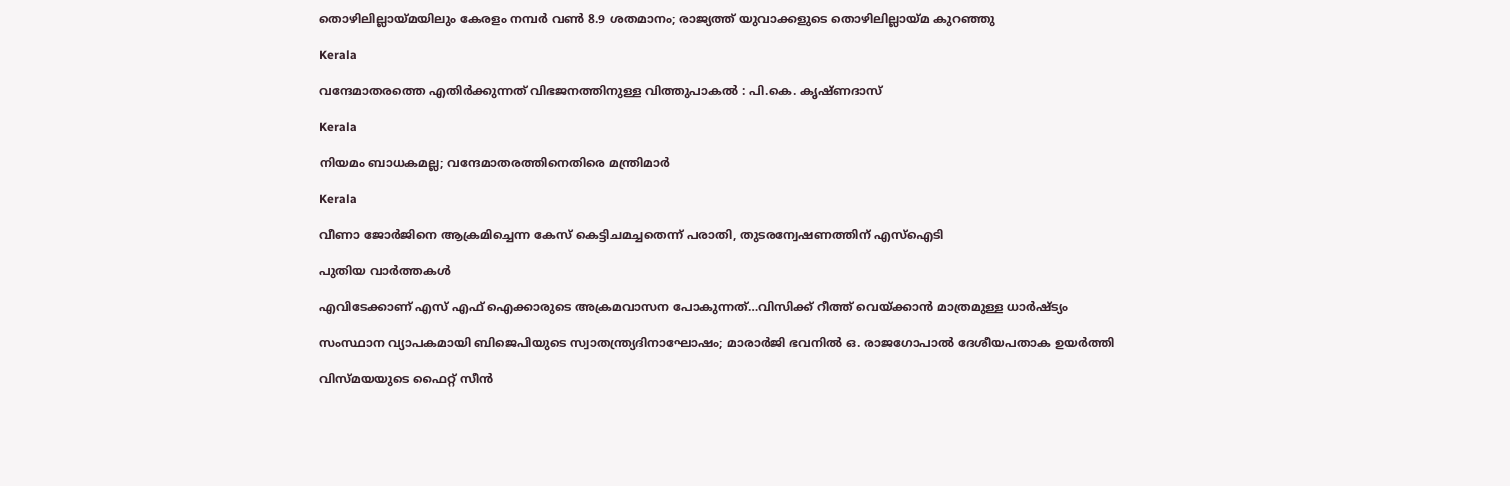തൊഴിലില്ലായ്‌മയിലും കേരളം നമ്പര്‍ വണ്‍ 8.9 ശതമാനം; രാജ്യത്ത് യുവാക്കളുടെ തൊഴിലില്ലായ്‌മ കുറഞ്ഞു

Kerala

വന്ദേമാതരത്തെ എതിര്‍ക്കുന്നത് വിഭജനത്തിനുള്ള വിത്തുപാകല്‍ : പി.കെ. കൃഷ്ണദാസ്

Kerala

നിയമം ബാധകമല്ല; വന്ദേമാതരത്തിനെതിരെ മന്ത്രിമാര്‍

Kerala

വീണാ ജോർജിനെ ആക്രമിച്ചെന്ന കേസ് കെട്ടിചമച്ചതെന്ന് പരാതി, തുടരന്വേഷണത്തിന് എസ്ഐടി

പുതിയ വാര്‍ത്തകള്‍

എവിടേക്കാണ് എസ് എഫ് ഐക്കാരുടെ അക്രമവാസന പോകുന്നത്…വിസിക്ക് റീത്ത് വെയ്‌ക്കാന്‍ മാത്രമുള്ള ധാര്‍ഷ്ട്യം

സംസ്ഥാന വ്യാപകമായി ബിജെപിയുടെ സ്വാതന്ത്ര്യദിനാഘോഷം; മാരാർജി ഭവനിൽ ഒ. രാജഗോപാൽ ദേശീയപതാക ഉയർത്തി

വിസ്‍മയയുടെ ഫൈറ്റ് സീന്‍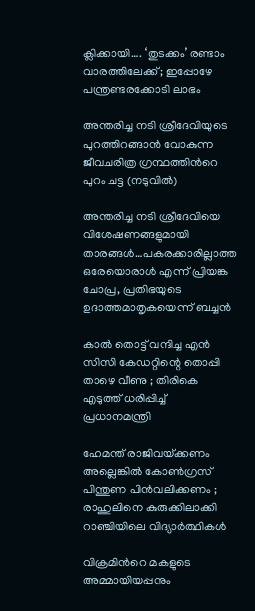ക്ലിക്കായി…. ‘തുടക്കം’ രണ്ടാം വാരത്തിലേക്ക്; ഇപ്പോഴേ പന്ത്രണ്ടരക്കോടി ലാഭം

അന്തരിച്ച നടി ശ്രീദേവിയുടെ പുറത്തിറങ്ങാന്‍ വോകുന്ന ജീവചരിത്ര ഗ്രന്ഥത്തിന്‍റെ പുറം ചട്ട (നടുവില്‍)

അന്തരിച്ച നടി ശ്രീദേവിയെ വിശേഷണങ്ങളുമായി താരങ്ങള്‍…പകരക്കാരില്ലാത്ത ഒരേയൊരാള്‍ എന്ന് പ്രിയങ്ക ചോപ്ര, പ്രതിഭയുടെ ഉദാത്തമാതൃകയെന്ന് ബച്ചന്‍

കാൽ തൊട്ട് വന്ദിച്ച എൻ സിസി കേഡറ്റിന്റെ തൊപ്പി താഴെ വീണു ; തിരികെ എടുത്ത് ധരിപ്പിച്ച് പ്രധാനമന്ത്രി

ഹേമന്ത് രാജിവയ്‌ക്കണം അല്ലെങ്കിൽ കോൺഗ്രസ് പിന്തുണ പിൻവലിക്കണം ; രാഹുലിനെ കുരുക്കിലാക്കി റാഞ്ചിയിലെ വിദ്യാർത്ഥികൾ

വിക്രമിന്‍റെ മകളുടെ അമ്മായിയപ്പനും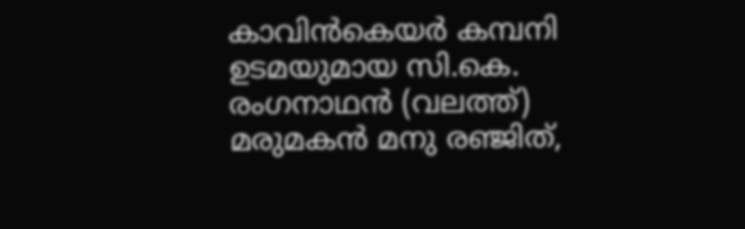കാവിന്‍കെയര്‍ കമ്പനി ഉടമയുമായ സി.കെ. രംഗനാഥന്‍ (വലത്ത്) മരുമകന്‍ മനു രഞ്ജിത്,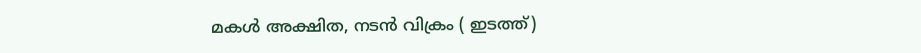മകള്‍ അക്ഷിത, നടന്‍ വിക്രം ( ഇടത്ത്)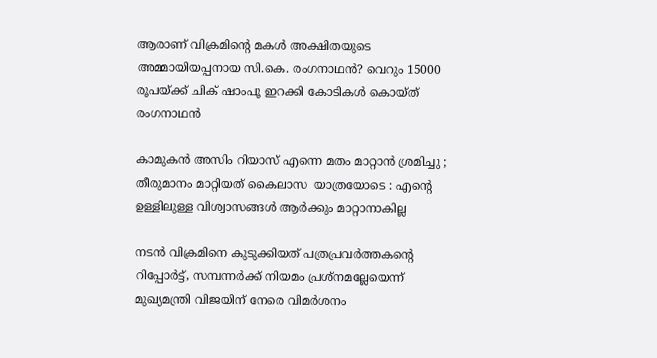ആരാണ് വിക്രമിന്റെ മകള്‍ അക്ഷിതയുടെ അമ്മായിയപ്പനായ സി.കെ. രംഗനാഥന്‍? വെറും 15000 രൂപയ്‌ക്ക് ചിക് ഷാംപൂ ഇറക്കി കോടികള്‍ കൊയ്ത് രംഗനാഥന്‍

കാമുകൻ അസിം റിയാസ് എന്നെ മതം മാറ്റാൻ ശ്രമിച്ചു ; തീരുമാനം മാറ്റിയത് കൈലാസ  യാത്രയോടെ : എന്റെ ഉള്ളിലുള്ള വിശ്വാസങ്ങൾ ആർക്കും മാറ്റാനാകില്ല

നടന്‍ വിക്രമിനെ കുടുക്കിയത് പത്രപ്രവര്‍ത്തകന്റെ റിപ്പോര്‍ട്ട്, സമ്പന്നര്‍ക്ക് നിയമം പ്രശ്നമല്ലേയെന്ന് മുഖ്യമന്ത്രി വിജയിന് നേരെ വിമര്‍ശനം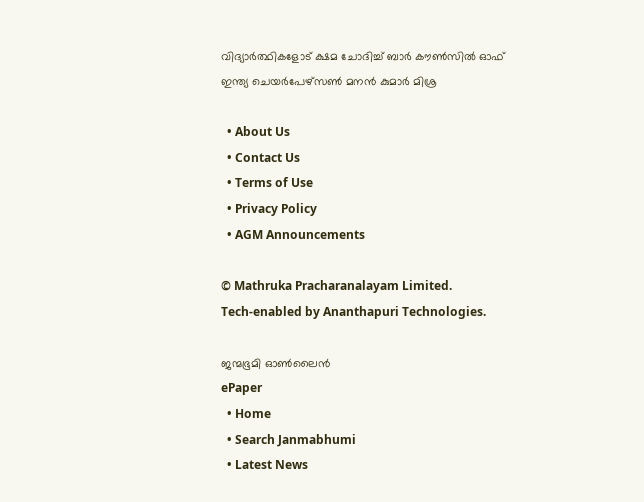വിദ്യാര്‍ത്ഥികളോട് ക്ഷമ ചോദിച്ച് ബാര്‍ കൗണ്‍സില്‍ ഓഫ് ഇന്ത്യ ചെയര്‍പേഴ്സണ്‍ മനന്‍ കുമാര്‍ മിശ്ര

  • About Us
  • Contact Us
  • Terms of Use
  • Privacy Policy
  • AGM Announcements

© Mathruka Pracharanalayam Limited.
Tech-enabled by Ananthapuri Technologies.

ജന്മഭൂമി ഓണ്‍ലൈന്‍
ePaper
  • Home
  • Search Janmabhumi
  • Latest News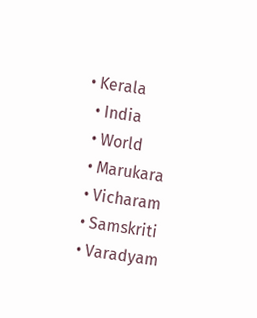• Kerala
  • India
  • World
  • Marukara
  • Vicharam
  • Samskriti
  • Varadyam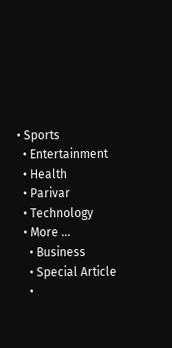• Sports
  • Entertainment
  • Health
  • Parivar
  • Technology
  • More …
    • Business
    • Special Article
    •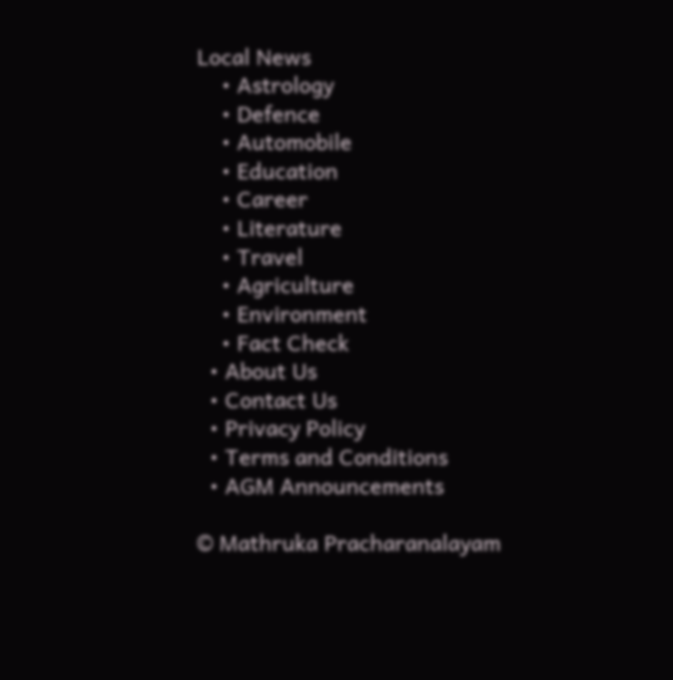Local News
    • Astrology
    • Defence
    • Automobile
    • Education
    • Career
    • Literature
    • Travel
    • Agriculture
    • Environment
    • Fact Check
  • About Us
  • Contact Us
  • Privacy Policy
  • Terms and Conditions
  • AGM Announcements

© Mathruka Pracharanalayam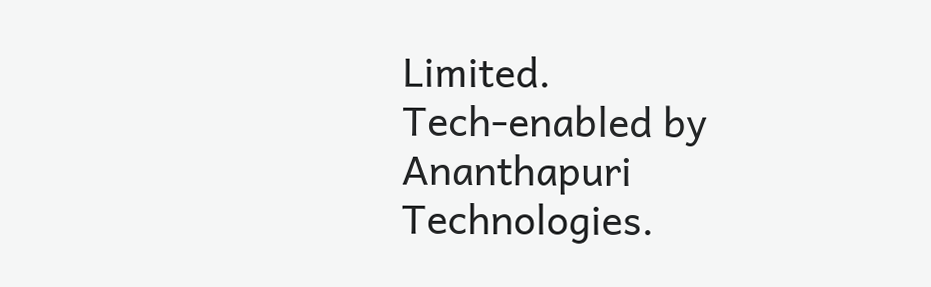Limited.
Tech-enabled by Ananthapuri Technologies.